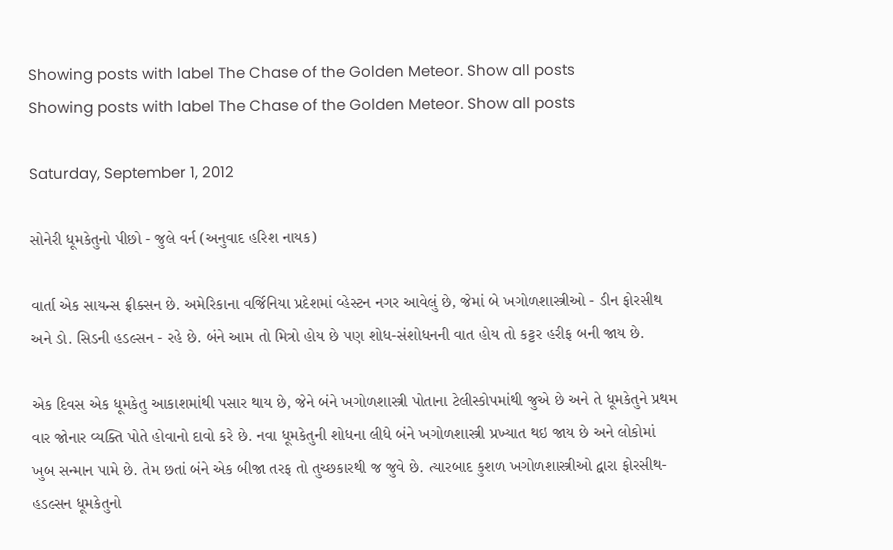Showing posts with label The Chase of the Golden Meteor. Show all posts
Showing posts with label The Chase of the Golden Meteor. Show all posts

Saturday, September 1, 2012

સોનેરી ધૂમકેતુનો પીછો - જુલે વર્ન (અનુવાદ હરિશ નાયક)

વાર્તા એક સાયન્સ ફ્રીક્સન છે. અમેરિકાના વર્જિનિયા પ્રદેશમાં વ્હેસ્ટન નગર આવેલું છે, જેમાં બે ખગોળશાસ્ત્રીઓ - ડીન ફોરસીથ અને ડો. સિડની હડલ્સન - રહે છે. બંને આમ તો મિત્રો હોય છે પણ શોધ-સંશોધનની વાત હોય તો કટ્ટર હરીફ બની જાય છે.

એક દિવસ એક ધૂમકેતુ આકાશમાંથી પસાર થાય છે, જેને બંને ખગોળશાસ્ત્રી પોતાના ટેલીસ્કોપમાંથી જુએ છે અને તે ધૂમકેતુને પ્રથમ વાર જોનાર વ્યક્તિ પોતે હોવાનો દાવો કરે છે. નવા ધૂમકેતુની શોધના લીધે બંને ખગોળશાસ્ત્રી પ્રખ્યાત થઇ જાય છે અને લોકોમાં ખુબ સન્માન પામે છે. તેમ છતાં બંને એક બીજા તરફ તો તુચ્છકારથી જ જુવે છે. ત્યારબાદ કુશળ ખગોળશાસ્ત્રીઓ દ્વારા ફોરસીથ-હડલ્સન ધૂમકેતુનો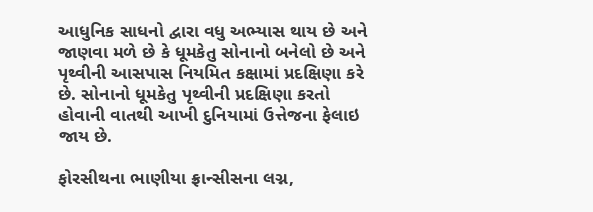આધુનિક સાધનો દ્વારા વધુ અભ્યાસ થાય છે અને જાણવા મળે છે કે ધૂમકેતુ સોનાનો બનેલો છે અને પૃથ્વીની આસપાસ નિયમિત કક્ષામાં પ્રદક્ષિણા કરે છે. સોનાનો ધૂમકેતુ પૃથ્વીની પ્રદક્ષિણા કરતો હોવાની વાતથી આખી દુનિયામાં ઉત્તેજના ફેલાઇ જાય છે.

ફોરસીથના ભાણીયા ફ્રાન્સીસના લગ્ન,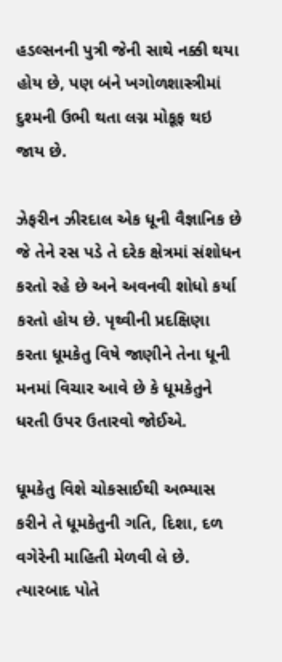હડલ્સનની પુત્રી જેની સાથે નક્કી થયા હોય છે, પણ બંને ખગોળશાસ્ત્રીમાં દુશ્મની ઉભી થતા લગ્ન મોકૂફ થઇ જાય છે.

ઝેફરીન ઝીરદાલ એક ધૂની વૈજ્ઞાનિક છે જે તેને રસ પડે તે દરેક ક્ષેત્રમાં સંશોધન કરતો રહે છે અને અવનવી શોધો કર્યા કરતો હોય છે. પૃથ્વીની પ્રદક્ષિણા કરતા ધૂમકેતુ વિષે જાણીને તેના ધૂની મનમાં વિચાર આવે છે કે ધૂમકેતુને ધરતી ઉપર ઉતારવો જોઈએ.

ધૂમકેતુ વિશે ચોકસાઈથી અભ્યાસ કરીને તે ધૂમકેતુની ગતિ, દિશા, દળ વગેરેની માહિતી મેળવી લે છે. ત્યારબાદ પોતે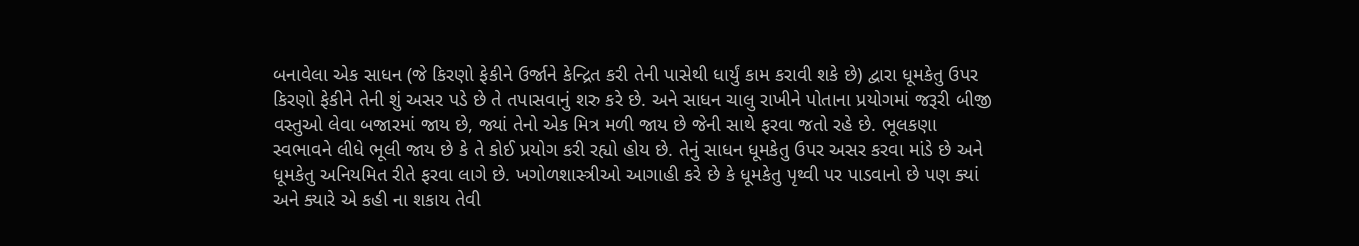બનાવેલા એક સાધન (જે કિરણો ફેકીને ઉર્જાને કેન્દ્રિત કરી તેની પાસેથી ધાર્યું કામ કરાવી શકે છે) દ્વારા ધૂમકેતુ ઉપર કિરણો ફેકીને તેની શું અસર પડે છે તે તપાસવાનું શરુ કરે છે. અને સાધન ચાલુ રાખીને પોતાના પ્રયોગમાં જરૂરી બીજી વસ્તુઓ લેવા બજારમાં જાય છે, જ્યાં તેનો એક મિત્ર મળી જાય છે જેની સાથે ફરવા જતો રહે છે. ભૂલકણા સ્વભાવને લીધે ભૂલી જાય છે કે તે કોઈ પ્રયોગ કરી રહ્યો હોય છે. તેનું સાધન ધૂમકેતુ ઉપર અસર કરવા માંડે છે અને ધૂમકેતુ અનિયમિત રીતે ફરવા લાગે છે. ખગોળશાસ્ત્રીઓ આગાહી કરે છે કે ધૂમકેતુ પૃથ્વી પર પાડવાનો છે પણ ક્યાં અને ક્યારે એ કહી ના શકાય તેવી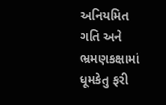અનિયમિત ગતિ અને ભ્રમણકક્ષામાં ધૂમકેતુ ફરી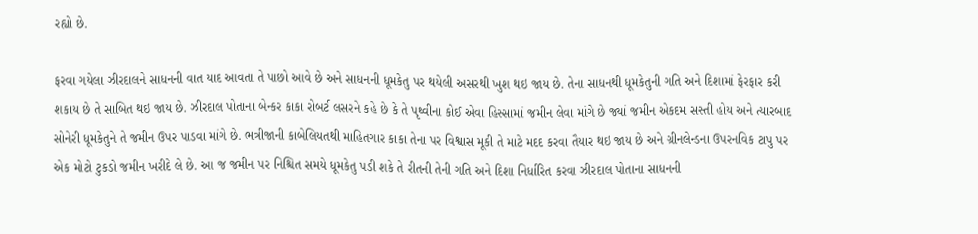રહ્યો છે.

ફરવા ગયેલા ઝીરદાલને સાધનની વાત યાદ આવતા તે પાછો આવે છે અને સાધનની ધૂમકેતુ પર થયેલી અસરથી ખુશ થઇ જાય છે. તેના સાધનથી ધૂમકેતુની ગતિ અને દિશામાં ફેરફાર કરી શકાય છે તે સાબિત થઇ જાય છે. ઝીરદાલ પોતાના બેન્કર કાકા રોબર્ટ લસરને કહે છે કે તે પૃથ્વીના કોઈ એવા હિસ્સામાં જમીન લેવા માંગે છે જ્યાં જમીન એકદમ સસ્તી હોય અને ત્યારબાદ સોનેરી ધૂમકેતુને તે જમીન ઉપર પાડવા માંગે છે. ભત્રીજાની કાબેલિયતથી માહિતગાર કાકા તેના પર વિશ્વાસ મૂકી તે માટે મદદ કરવા તૈયાર થઇ જાય છે અને ગ્રીનલેન્ડના ઉપરનવિક ટાપુ પર એક મોટો ટુકડો જમીન ખરીદે લે છે. આ જ જમીન પર નિશ્ચિત સમયે ધૂમકેતુ પડી શકે તે રીતની તેની ગતિ અને દિશા નિર્ધારિત કરવા ઝીરદાલ પોતાના સાધનની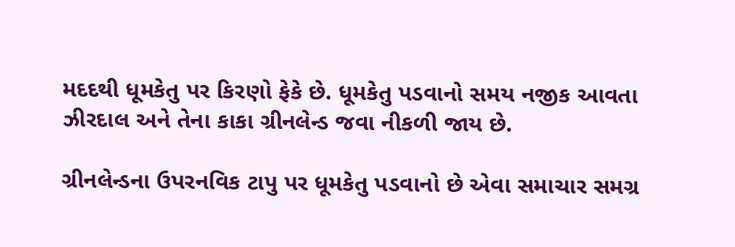મદદથી ધૂમકેતુ પર કિરણો ફેકે છે. ધૂમકેતુ પડવાનો સમય નજીક આવતા ઝીરદાલ અને તેના કાકા ગ્રીનલેન્ડ જવા નીકળી જાય છે.

ગ્રીનલેન્ડના ઉપરનવિક ટાપુ પર ધૂમકેતુ પડવાનો છે એવા સમાચાર સમગ્ર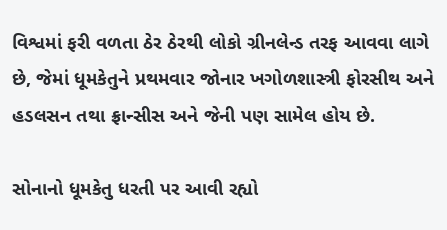વિશ્વમાં ફરી વળતા ઠેર ઠેરથી લોકો ગ્રીનલેન્ડ તરફ આવવા લાગે છે, જેમાં ધૂમકેતુને પ્રથમવાર જોનાર ખગોળશાસ્ત્રી ફોરસીથ અને હડલસન તથા ફ્રાન્સીસ અને જેની પણ સામેલ હોય છે.

સોનાનો ધૂમકેતુ ધરતી પર આવી રહ્યો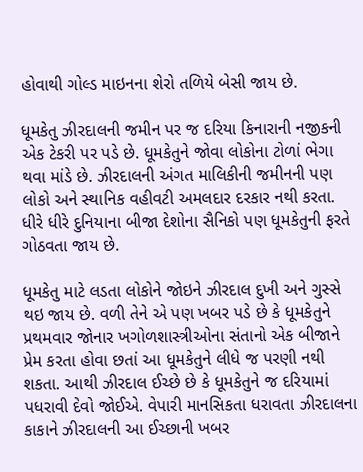હોવાથી ગોલ્ડ માઇનના શેરો તળિયે બેસી જાય છે.

ધૂમકેતુ ઝીરદાલની જમીન પર જ દરિયા કિનારાની નજીકની એક ટેકરી પર પડે છે. ધૂમકેતુને જોવા લોકોના ટોળાં ભેગા થવા માંડે છે. ઝીરદાલની અંગત માલિકીની જમીનની પણ લોકો અને સ્થાનિક વહીવટી અમલદાર દરકાર નથી કરતા. ધીરે ધીરે દુનિયાના બીજા દેશોના સૈનિકો પણ ધૂમકેતુની ફરતે ગોઠવતા જાય છે.

ધૂમકેતુ માટે લડતા લોકોને જોઇને ઝીરદાલ દુખી અને ગુસ્સે થઇ જાય છે. વળી તેને એ પણ ખબર પડે છે કે ધૂમકેતુને પ્રથમવાર જોનાર ખગોળશાસ્ત્રીઓના સંતાનો એક બીજાને પ્રેમ કરતા હોવા છતાં આ ધૂમકેતુને લીધે જ પરણી નથી શકતા. આથી ઝીરદાલ ઈચ્છે છે કે ધૂમકેતુને જ દરિયામાં પધરાવી દેવો જોઈએ. વેપારી માનસિકતા ધરાવતા ઝીરદાલના કાકાને ઝીરદાલની આ ઈચ્છાની ખબર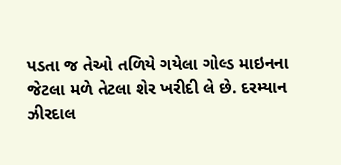પડતા જ તેઓ તળિયે ગયેલા ગોલ્ડ માઇનના જેટલા મળે તેટલા શેર ખરીદી લે છે. દરમ્યાન ઝીરદાલ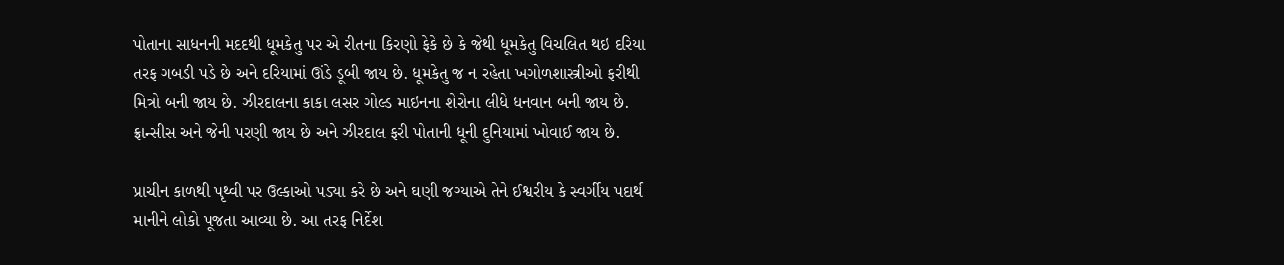પોતાના સાધનની મદદથી ધૂમકેતુ પર એ રીતના કિરણો ફેકે છે કે જેથી ધૂમકેતુ વિચલિત થઇ દરિયા તરફ ગબડી પડે છે અને દરિયામાં ઊંડે ડૂબી જાય છે. ધૂમકેતુ જ ન રહેતા ખગોળશાસ્ત્રીઓ ફરીથી મિત્રો બની જાય છે. ઝીરદાલના કાકા લસર ગોલ્ડ માઇનના શેરોના લીધે ધનવાન બની જાય છે. ફ્રાન્સીસ અને જેની પરણી જાય છે અને ઝીરદાલ ફરી પોતાની ધૂની દુનિયામાં ખોવાઈ જાય છે.

પ્રાચીન કાળથી પૃથ્વી પર ઉલ્કાઓ પડ્યા કરે છે અને ઘણી જગ્યાએ તેને ઈશ્વરીય કે સ્વર્ગીય પદાર્થ માનીને લોકો પૂજતા આવ્યા છે. આ તરફ નિર્દેશ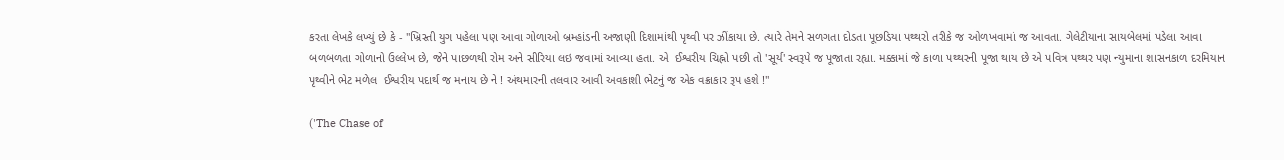કરતા લેખકે લખ્યું છે કે - "ખ્રિસ્તી યુગ પહેલા પણ આવા ગોળાઓ બ્રમ્હાંડની અજાણી દિશામાંથી પૃથ્વી પર ઝીંકાયા છે. ત્યારે તેમને સળગતા દોડતા પૂછડિયા પથ્થરો તરીકે જ ઓળખવામાં જ આવતા. ગેલેટીયાના સાયબેલમાં પડેલા આવા બળબળતા ગોળાનો ઉલ્લેખ છે, જેને પાછળથી રોમ અને સીરિયા લઇ જવામાં આવ્યા હતા. એ  ઈશ્વરીય ચિહ્નો પછી તો 'સૂર્ય' સ્વરૂપે જ પૂજાતા રહ્યા. મક્કામાં જે કાળા પથ્થરની પૂજા થાય છે એ પવિત્ર પથ્થર પણ ન્યુમાના શાસનકાળ દરમિયાન પૃથ્વીને ભેટ મળેલ  ઈશ્વરીય પદાર્થ જ મનાય છે ને ! અંથમારની તલવાર આવી અવકાશી ભેટનું જ એક વક્રાકાર રૂપ હશે !"

('The Chase of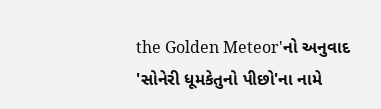the Golden Meteor'નો અનુવાદ 'સોનેરી ધૂમકેતુનો પીછો'ના નામે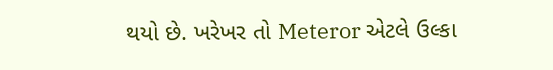થયો છે. ખરેખર તો Meteror એટલે ઉલ્કા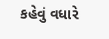કહેવું વધારે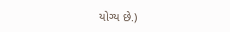યોગ્ય છે.)